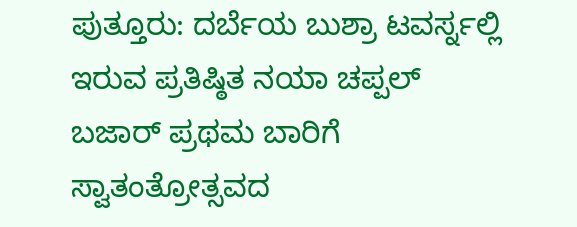ಪುತ್ತೂರು: ದರ್ಬೆಯ ಬುಶ್ರಾ ಟವರ್ಸ್ನಲ್ಲಿ ಇರುವ ಪ್ರತಿಷ್ಠಿತ ನಯಾ ಚಪ್ಪಲ್ ಬಜಾರ್ ಪ್ರಥಮ ಬಾರಿಗೆ ಸ್ವಾತಂತ್ರೋತ್ಸವದ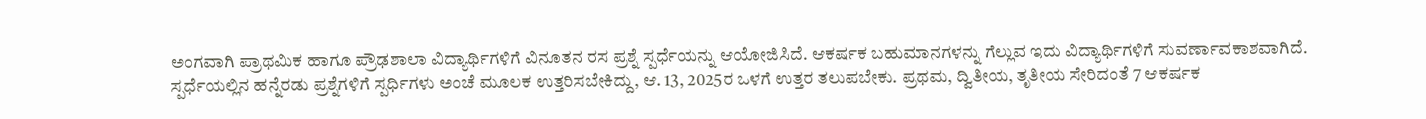ಅಂಗವಾಗಿ ಪ್ರಾಥಮಿಕ ಹಾಗೂ ಪ್ರೌಢಶಾಲಾ ವಿದ್ಯಾರ್ಥಿಗಳಿಗೆ ವಿನೂತನ ರಸ ಪ್ರಶ್ನೆ ಸ್ಪರ್ಧೆಯನ್ನು ಆಯೋಜಿಸಿದೆ. ಆಕರ್ಷಕ ಬಹುಮಾನಗಳನ್ನು ಗೆಲ್ಲುವ ಇದು ವಿದ್ಯಾರ್ಥಿಗಳಿಗೆ ಸುವರ್ಣಾವಕಾಶವಾಗಿದೆ.
ಸ್ಪರ್ಧೆಯಲ್ಲಿನ ಹನ್ನೆರಡು ಪ್ರಶ್ನೆಗಳಿಗೆ ಸ್ಪರ್ಧಿಗಳು ಅಂಚೆ ಮೂಲಕ ಉತ್ತರಿಸಬೇಕಿದ್ದು, ಆ. 13, 2025ರ ಒಳಗೆ ಉತ್ತರ ತಲುಪಬೇಕು. ಪ್ರಥಮ, ದ್ವಿತೀಯ, ತೃತೀಯ ಸೇರಿದಂತೆ 7 ಆಕರ್ಷಕ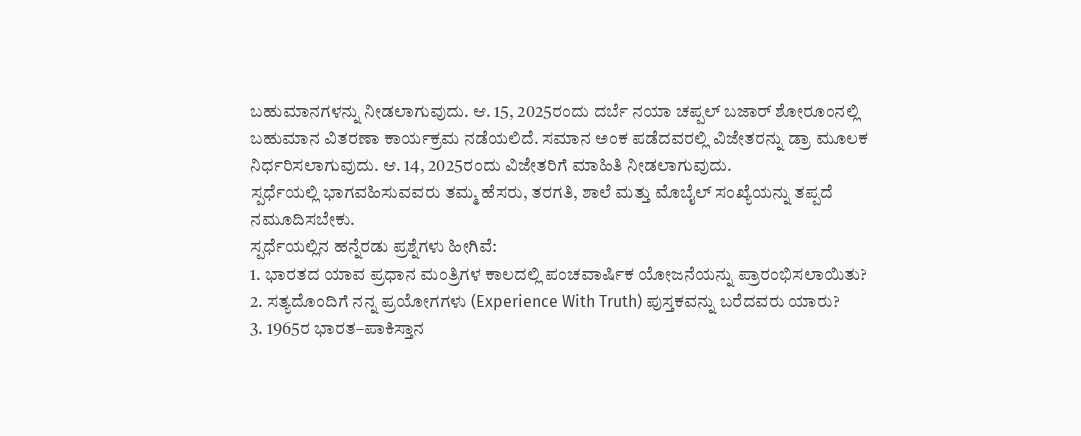ಬಹುಮಾನಗಳನ್ನು ನೀಡಲಾಗುವುದು. ಆ. 15, 2025ರಂದು ದರ್ಬೆ ನಯಾ ಚಪ್ಪಲ್ ಬಜಾರ್ ಶೋರೂಂನಲ್ಲಿ ಬಹುಮಾನ ವಿತರಣಾ ಕಾರ್ಯಕ್ರಮ ನಡೆಯಲಿದೆ. ಸಮಾನ ಅಂಕ ಪಡೆದವರಲ್ಲಿ ವಿಜೇತರನ್ನು ಡ್ರಾ ಮೂಲಕ ನಿರ್ಧರಿಸಲಾಗುವುದು. ಆ. 14, 2025ರಂದು ವಿಜೇತರಿಗೆ ಮಾಹಿತಿ ನೀಡಲಾಗುವುದು.
ಸ್ಪರ್ಧೆಯಲ್ಲಿ ಭಾಗವಹಿಸುವವರು ತಮ್ಮ ಹೆಸರು, ತರಗತಿ, ಶಾಲೆ ಮತ್ತು ಮೊಬೈಲ್ ಸಂಖ್ಯೆಯನ್ನು ತಪ್ಪದೆ ನಮೂದಿಸಬೇಕು.
ಸ್ಪರ್ಧೆಯಲ್ಲಿನ ಹನ್ನೆರಡು ಪ್ರಶ್ನೆಗಳು ಹೀಗಿವೆ:
1. ಭಾರತದ ಯಾವ ಪ್ರಧಾನ ಮಂತ್ರಿಗಳ ಕಾಲದಲ್ಲಿ ಪಂಚವಾರ್ಷಿಕ ಯೋಜನೆಯನ್ನು ಪ್ರಾರಂಭಿಸಲಾಯಿತು?
2. ಸತ್ಯದೊಂದಿಗೆ ನನ್ನ ಪ್ರಯೋಗಗಳು (Experience With Truth) ಪುಸ್ತಕವನ್ನು ಬರೆದವರು ಯಾರು?
3. 1965ರ ಭಾರತ–ಪಾಕಿಸ್ತಾನ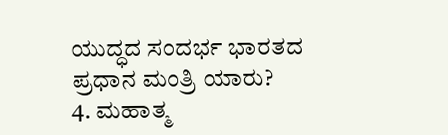ಯುದ್ಧದ ಸಂದರ್ಭ ಭಾರತದ ಪ್ರಧಾನ ಮಂತ್ರಿ ಯಾರು?
4. ಮಹಾತ್ಮ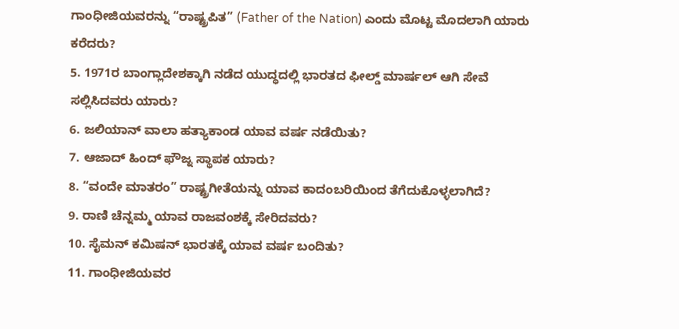ಗಾಂಧೀಜಿಯವರನ್ನು “ರಾಷ್ಟ್ರಪಿತ” (Father of the Nation) ಎಂದು ಮೊಟ್ಟ ಮೊದಲಾಗಿ ಯಾರು ಕರೆದರು?
5. 1971ರ ಬಾಂಗ್ಲಾದೇಶಕ್ಕಾಗಿ ನಡೆದ ಯುದ್ಧದಲ್ಲಿ ಭಾರತದ ಫೀಲ್ಡ್ ಮಾರ್ಷಲ್ ಆಗಿ ಸೇವೆ ಸಲ್ಲಿಸಿದವರು ಯಾರು?
6. ಜಲಿಯಾನ್ ವಾಲಾ ಹತ್ಯಾಕಾಂಡ ಯಾವ ವರ್ಷ ನಡೆಯಿತು?
7. ಆಜಾದ್ ಹಿಂದ್ ಫೌಜ್ನ ಸ್ಥಾಪಕ ಯಾರು?
8. “ವಂದೇ ಮಾತರಂ” ರಾಷ್ಟ್ರಗೀತೆಯನ್ನು ಯಾವ ಕಾದಂಬರಿಯಿಂದ ತೆಗೆದುಕೊಳ್ಳಲಾಗಿದೆ?
9. ರಾಣಿ ಚೆನ್ನಮ್ಮ ಯಾವ ರಾಜವಂಶಕ್ಕೆ ಸೇರಿದವರು?
10. ಸೈಮನ್ ಕಮಿಷನ್ ಭಾರತಕ್ಕೆ ಯಾವ ವರ್ಷ ಬಂದಿತು?
11. ಗಾಂಧೀಜಿಯವರ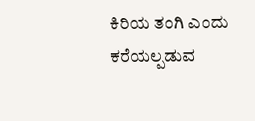ಕಿರಿಯ ತಂಗಿ ಎಂದು ಕರೆಯಲ್ಪಡುವ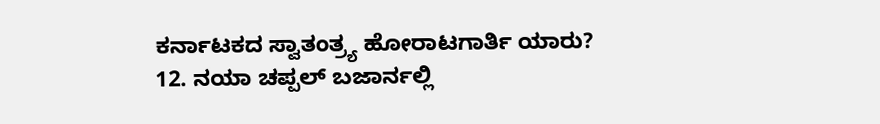ಕರ್ನಾಟಕದ ಸ್ವಾತಂತ್ರ್ಯ ಹೋರಾಟಗಾರ್ತಿ ಯಾರು?
12. ನಯಾ ಚಪ್ಪಲ್ ಬಜಾರ್ನಲ್ಲಿ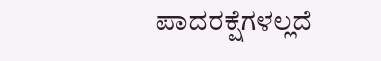ಪಾದರಕ್ಷೆಗಳಲ್ಲದೆ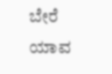ಬೇರೆ ಯಾವ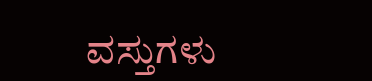ವಸ್ತುಗಳು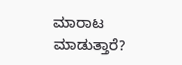ಮಾರಾಟ ಮಾಡುತ್ತಾರೆ?